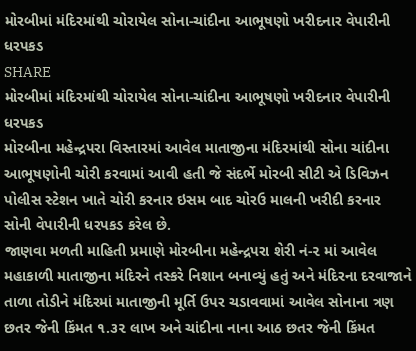મોરબીમાં મંદિરમાંથી ચોરાયેલ સોના-ચાંદીના આભૂષણો ખરીદનાર વેપારીની ધરપકડ
SHARE
મોરબીમાં મંદિરમાંથી ચોરાયેલ સોના-ચાંદીના આભૂષણો ખરીદનાર વેપારીની ધરપકડ
મોરબીના મહેન્દ્રપરા વિસ્તારમાં આવેલ માતાજીના મંદિરમાંથી સોના ચાંદીના આભૂષણોની ચોરી કરવામાં આવી હતી જે સંદર્ભે મોરબી સીટી એ ડિવિઝન પોલીસ સ્ટેશન ખાતે ચોરી કરનાર ઇસમ બાદ ચોરઉ માલની ખરીદી કરનાર સોની વેપારીની ધરપકડ કરેલ છે.
જાણવા મળતી માહિતી પ્રમાણે મોરબીના મહેન્દ્રપરા શેરી નં-૨ માં આવેલ મહાકાળી માતાજીના મંદિરને તસ્કરે નિશાન બનાવ્યું હતું અને મંદિરના દરવાજાને તાળા તોડીને મંદિરમાં માતાજીની મૂર્તિ ઉપર ચડાવવામાં આવેલ સોનાના ત્રણ છતર જેની કિંમત ૧.૩૨ લાખ અને ચાંદીના નાના આઠ છતર જેની કિંમત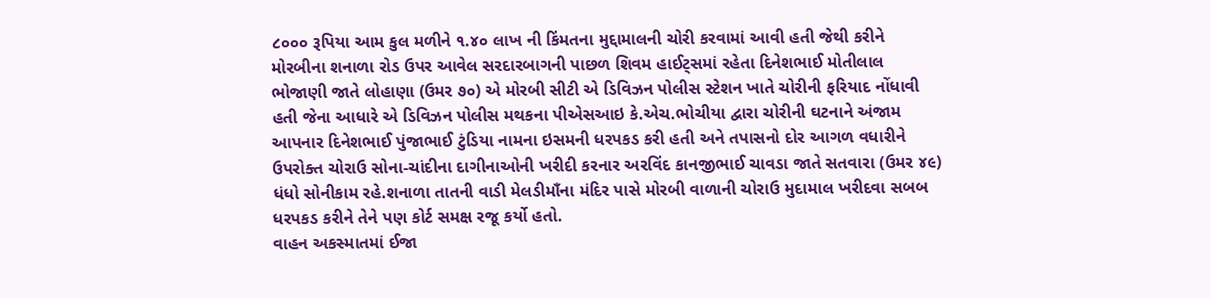૮૦૦૦ રૂપિયા આમ કુલ મળીને ૧.૪૦ લાખ ની કિંમતના મુદ્દામાલની ચોરી કરવામાં આવી હતી જેથી કરીને મોરબીના શનાળા રોડ ઉપર આવેલ સરદારબાગની પાછળ શિવમ હાઈટ્સમાં રહેતા દિનેશભાઈ મોતીલાલ ભોજાણી જાતે લોહાણા (ઉમર ૭૦) એ મોરબી સીટી એ ડિવિઝન પોલીસ સ્ટેશન ખાતે ચોરીની ફરિયાદ નોંધાવી હતી જેના આધારે એ ડિવિઝન પોલીસ મથકના પીએસઆઇ કે.એચ.ભોચીયા દ્વારા ચોરીની ઘટનાને અંજામ આપનાર દિનેશભાઈ પુંજાભાઈ ટુંડિયા નામના ઇસમની ધરપકડ કરી હતી અને તપાસનો દોર આગળ વધારીને ઉપરોક્ત ચોરાઉ સોના-ચાંદીના દાગીનાઓની ખરીદી કરનાર અરવિંદ કાનજીભાઈ ચાવડા જાતે સતવારા (ઉમર ૪૯) ધંધો સોનીકામ રહે.શનાળા તાતની વાડી મેલડીમાઁના મંદિર પાસે મોરબી વાળાની ચોરાઉ મુદામાલ ખરીદવા સબબ ધરપકડ કરીને તેને પણ કોર્ટ સમક્ષ રજૂ કર્યો હતો.
વાહન અકસ્માતમાં ઈજા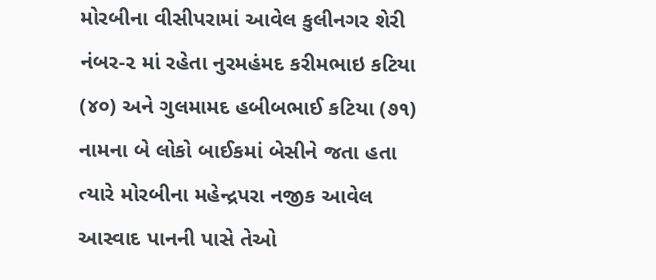મોરબીના વીસીપરામાં આવેલ કુલીનગર શેરી નંબર-૨ માં રહેતા નુરમહંમદ કરીમભાઇ કટિયા (૪૦) અને ગુલમામદ હબીબભાઈ કટિયા (૭૧) નામના બે લોકો બાઈકમાં બેસીને જતા હતા ત્યારે મોરબીના મહેન્દ્રપરા નજીક આવેલ આસ્વાદ પાનની પાસે તેઓ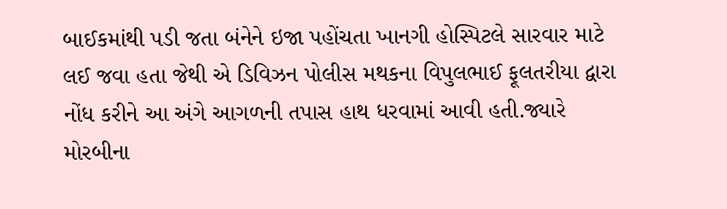બાઈકમાંથી પડી જતા બંનેને ઇજા પહોંચતા ખાનગી હોસ્પિટલે સારવાર માટે લઈ જવા હતા જેથી એ ડિવિઝન પોલીસ મથકના વિપુલભાઈ ફૂલતરીયા દ્વારા નોંધ કરીને આ અંગે આગળની તપાસ હાથ ધરવામાં આવી હતી.જ્યારે મોરબીના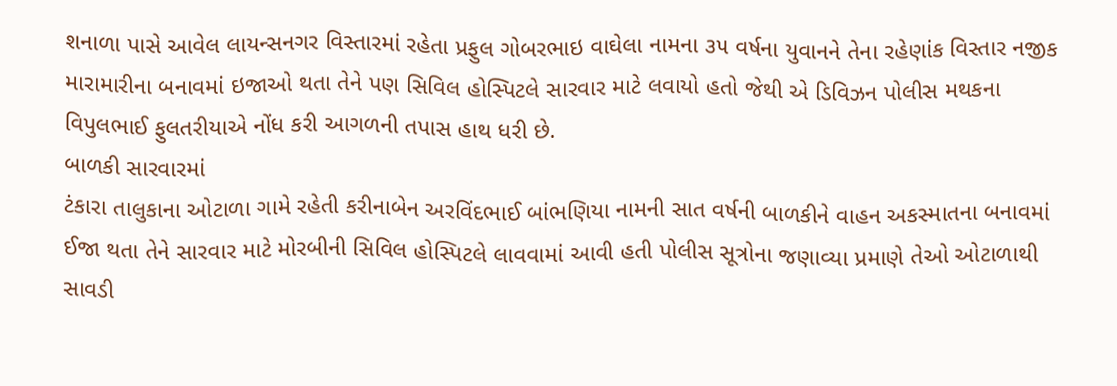શનાળા પાસે આવેલ લાયન્સનગર વિસ્તારમાં રહેતા પ્રફુલ ગોબરભાઇ વાઘેલા નામના ૩૫ વર્ષના યુવાનને તેના રહેણાંક વિસ્તાર નજીક મારામારીના બનાવમાં ઇજાઓ થતા તેને પણ સિવિલ હોસ્પિટલે સારવાર માટે લવાયો હતો જેથી એ ડિવિઝન પોલીસ મથકના વિપુલભાઈ ફુલતરીયાએ નોંધ કરી આગળની તપાસ હાથ ધરી છે.
બાળકી સારવારમાં
ટંકારા તાલુકાના ઓટાળા ગામે રહેતી કરીનાબેન અરવિંદભાઈ બાંભણિયા નામની સાત વર્ષની બાળકીને વાહન અકસ્માતના બનાવમાં ઈજા થતા તેને સારવાર માટે મોરબીની સિવિલ હોસ્પિટલે લાવવામાં આવી હતી પોલીસ સૂત્રોના જણાવ્યા પ્રમાણે તેઓ ઓટાળાથી સાવડી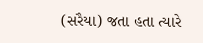(સરૈયા) જતા હતા ત્યારે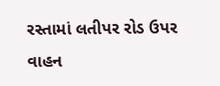રસ્તામાં લતીપર રોડ ઉપર વાહન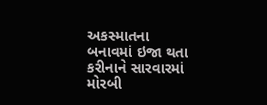અકસ્માતના બનાવમાં ઇજા થતા કરીનાને સારવારમાં મોરબી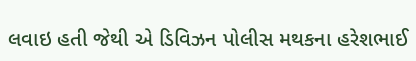લવાઇ હતી જેથી એ ડિવિઝન પોલીસ મથકના હરેશભાઈ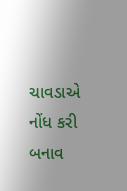ચાવડાએ નોંધ કરી બનાવ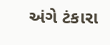અંગે ટંકારા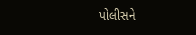પોલીસને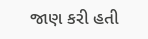જાણ કરી હતી